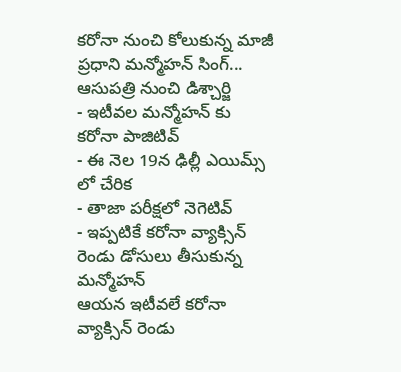కరోనా నుంచి కోలుకున్న మాజీ ప్రధాని మన్మోహన్ సింగ్... ఆసుపత్రి నుంచి డిశ్చార్జి
- ఇటీవల మన్మోహన్ కు కరోనా పాజిటివ్
- ఈ నెల 19న ఢిల్లీ ఎయిమ్స్ లో చేరిక
- తాజా పరీక్షలో నెగెటివ్
- ఇప్పటికే కరోనా వ్యాక్సిన్ రెండు డోసులు తీసుకున్న మన్మోహన్
ఆయన ఇటీవలే కరోనా వ్యాక్సిన్ రెండు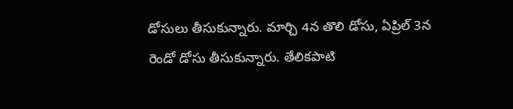డోసులు తీసుకున్నారు. మార్చి 4న తొలి డోసు, ఏప్రిల్ 3న రెండో డోసు తీసుకున్నారు. తేలికపాటి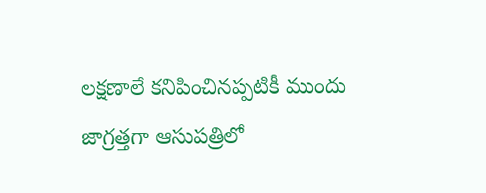లక్షణాలే కనిపించినప్పటికీ ముందు జాగ్రత్తగా ఆసుపత్రిలో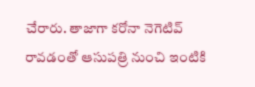చేరారు. తాజాగా కరోనా నెగెటివ్ రావడంతో ఆసుపత్రి నుంచి ఇంటికి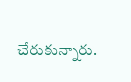చేరుకున్నారు.